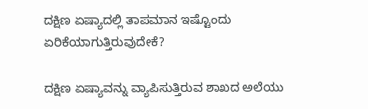ದಕ್ಷಿಣ ಏಷ್ಯಾದಲ್ಲಿ ತಾಪಮಾನ ಇಷ್ಟೊಂದು ಏರಿಕೆಯಾಗುತ್ತಿರುವುದೇಕೆ?

ದಕ್ಷಿಣ ಏಷ್ಯಾವನ್ನು ವ್ಯಾಪಿಸುತ್ತಿರುವ ಶಾಖದ ಅಲೆಯು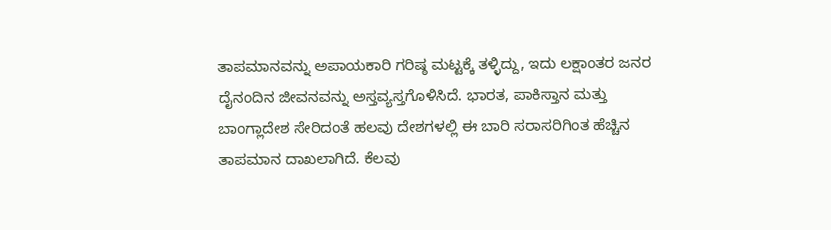ತಾಪಮಾನವನ್ನು ಅಪಾಯಕಾರಿ ಗರಿಷ್ಠ ಮಟ್ಟಕ್ಕೆ ತಳ್ಳಿದ್ದು, ಇದು ಲಕ್ಷಾಂತರ ಜನರ ದೈನಂದಿನ ಜೀವನವನ್ನು ಅಸ್ತವ್ಯಸ್ತಗೊಳಿಸಿದೆ. ಭಾರತ, ಪಾಕಿಸ್ತಾನ ಮತ್ತು ಬಾಂಗ್ಲಾದೇಶ ಸೇರಿದಂತೆ ಹಲವು ದೇಶಗಳಲ್ಲಿ ಈ ಬಾರಿ ಸರಾಸರಿಗಿಂತ ಹೆಚ್ಚಿನ ತಾಪಮಾನ ದಾಖಲಾಗಿದೆ. ಕೆಲವು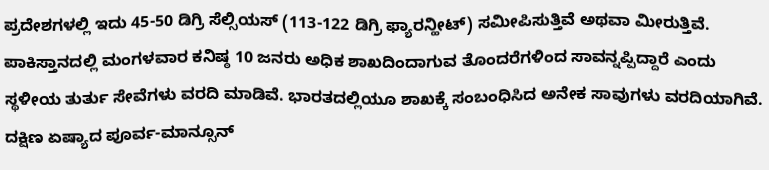ಪ್ರದೇಶಗಳಲ್ಲಿ ಇದು 45-50 ಡಿಗ್ರಿ ಸೆಲ್ಸಿಯಸ್ (113-122 ಡಿಗ್ರಿ ಫ್ಯಾರನ್ಹೀಟ್) ಸಮೀಪಿಸುತ್ತಿವೆ ಅಥವಾ ಮೀರುತ್ತಿವೆ.
ಪಾಕಿಸ್ತಾನದಲ್ಲಿ ಮಂಗಳವಾರ ಕನಿಷ್ಠ 10 ಜನರು ಅಧಿಕ ಶಾಖದಿಂದಾಗುವ ತೊಂದರೆಗಳಿಂದ ಸಾವನ್ನಪ್ಪಿದ್ದಾರೆ ಎಂದು ಸ್ಥಳೀಯ ತುರ್ತು ಸೇವೆಗಳು ವರದಿ ಮಾಡಿವೆ. ಭಾರತದಲ್ಲಿಯೂ ಶಾಖಕ್ಕೆ ಸಂಬಂಧಿಸಿದ ಅನೇಕ ಸಾವುಗಳು ವರದಿಯಾಗಿವೆ. ದಕ್ಷಿಣ ಏಷ್ಯಾದ ಪೂರ್ವ-ಮಾನ್ಸೂನ್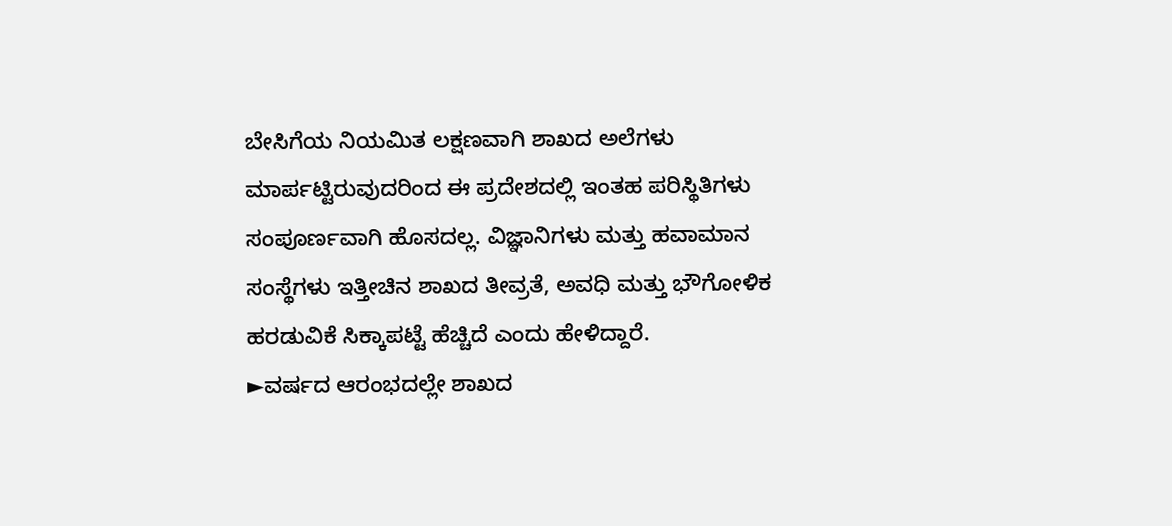ಬೇಸಿಗೆಯ ನಿಯಮಿತ ಲಕ್ಷಣವಾಗಿ ಶಾಖದ ಅಲೆಗಳು ಮಾರ್ಪಟ್ಟಿರುವುದರಿಂದ ಈ ಪ್ರದೇಶದಲ್ಲಿ ಇಂತಹ ಪರಿಸ್ಥಿತಿಗಳು ಸಂಪೂರ್ಣವಾಗಿ ಹೊಸದಲ್ಲ. ವಿಜ್ಞಾನಿಗಳು ಮತ್ತು ಹವಾಮಾನ ಸಂಸ್ಥೆಗಳು ಇತ್ತೀಚಿನ ಶಾಖದ ತೀವ್ರತೆ, ಅವಧಿ ಮತ್ತು ಭೌಗೋಳಿಕ ಹರಡುವಿಕೆ ಸಿಕ್ಕಾಪಟ್ಟೆ ಹೆಚ್ಚಿದೆ ಎಂದು ಹೇಳಿದ್ದಾರೆ.
►ವರ್ಷದ ಆರಂಭದಲ್ಲೇ ಶಾಖದ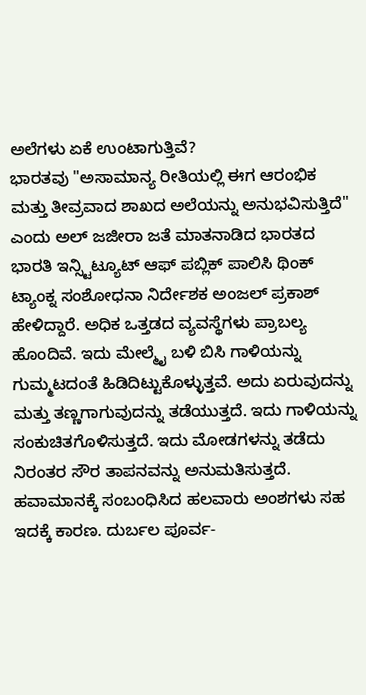ಅಲೆಗಳು ಏಕೆ ಉಂಟಾಗುತ್ತಿವೆ?
ಭಾರತವು "ಅಸಾಮಾನ್ಯ ರೀತಿಯಲ್ಲಿ ಈಗ ಆರಂಭಿಕ ಮತ್ತು ತೀವ್ರವಾದ ಶಾಖದ ಅಲೆಯನ್ನು ಅನುಭವಿಸುತ್ತಿದೆ" ಎಂದು ಅಲ್ ಜಜೀರಾ ಜತೆ ಮಾತನಾಡಿದ ಭಾರತದ ಭಾರತಿ ಇನ್ಸ್ಟಿಟ್ಯೂಟ್ ಆಫ್ ಪಬ್ಲಿಕ್ ಪಾಲಿಸಿ ಥಿಂಕ್ ಟ್ಯಾಂಕ್ನ ಸಂಶೋಧನಾ ನಿರ್ದೇಶಕ ಅಂಜಲ್ ಪ್ರಕಾಶ್ ಹೇಳಿದ್ದಾರೆ. ಅಧಿಕ ಒತ್ತಡದ ವ್ಯವಸ್ಥೆಗಳು ಪ್ರಾಬಲ್ಯ ಹೊಂದಿವೆ. ಇದು ಮೇಲ್ಮೈ ಬಳಿ ಬಿಸಿ ಗಾಳಿಯನ್ನು ಗುಮ್ಮಟದಂತೆ ಹಿಡಿದಿಟ್ಟುಕೊಳ್ಳುತ್ತವೆ. ಅದು ಏರುವುದನ್ನು ಮತ್ತು ತಣ್ಣಗಾಗುವುದನ್ನು ತಡೆಯುತ್ತದೆ. ಇದು ಗಾಳಿಯನ್ನು ಸಂಕುಚಿತಗೊಳಿಸುತ್ತದೆ. ಇದು ಮೋಡಗಳನ್ನು ತಡೆದು ನಿರಂತರ ಸೌರ ತಾಪನವನ್ನು ಅನುಮತಿಸುತ್ತದೆ.
ಹವಾಮಾನಕ್ಕೆ ಸಂಬಂಧಿಸಿದ ಹಲವಾರು ಅಂಶಗಳು ಸಹ ಇದಕ್ಕೆ ಕಾರಣ. ದುರ್ಬಲ ಪೂರ್ವ-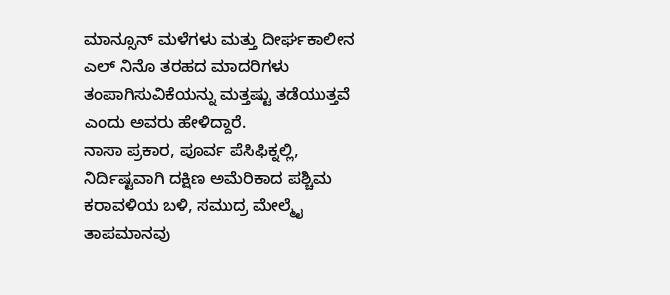ಮಾನ್ಸೂನ್ ಮಳೆಗಳು ಮತ್ತು ದೀರ್ಘಕಾಲೀನ ಎಲ್ ನಿನೊ ತರಹದ ಮಾದರಿಗಳು ತಂಪಾಗಿಸುವಿಕೆಯನ್ನು ಮತ್ತಷ್ಟು ತಡೆಯುತ್ತವೆ ಎಂದು ಅವರು ಹೇಳಿದ್ದಾರೆ.
ನಾಸಾ ಪ್ರಕಾರ, ಪೂರ್ವ ಪೆಸಿಫಿಕ್ನಲ್ಲಿ, ನಿರ್ದಿಷ್ಟವಾಗಿ ದಕ್ಷಿಣ ಅಮೆರಿಕಾದ ಪಶ್ಚಿಮ ಕರಾವಳಿಯ ಬಳಿ, ಸಮುದ್ರ ಮೇಲ್ಮೈ ತಾಪಮಾನವು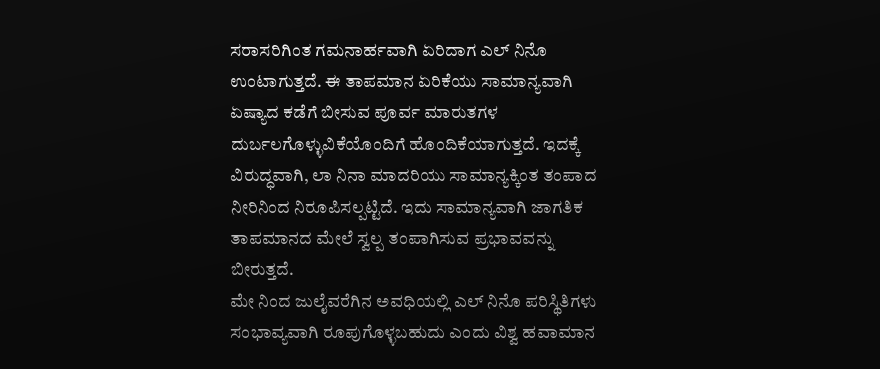ಸರಾಸರಿಗಿಂತ ಗಮನಾರ್ಹವಾಗಿ ಏರಿದಾಗ ಎಲ್ ನಿನೊ ಉಂಟಾಗುತ್ತದೆ. ಈ ತಾಪಮಾನ ಏರಿಕೆಯು ಸಾಮಾನ್ಯವಾಗಿ ಏಷ್ಯಾದ ಕಡೆಗೆ ಬೀಸುವ ಪೂರ್ವ ಮಾರುತಗಳ ದುರ್ಬಲಗೊಳ್ಳುವಿಕೆಯೊಂದಿಗೆ ಹೊಂದಿಕೆಯಾಗುತ್ತದೆ. ಇದಕ್ಕೆ ವಿರುದ್ಧವಾಗಿ, ಲಾ ನಿನಾ ಮಾದರಿಯು ಸಾಮಾನ್ಯಕ್ಕಿಂತ ತಂಪಾದ ನೀರಿನಿಂದ ನಿರೂಪಿಸಲ್ಪಟ್ಟಿದೆ. ಇದು ಸಾಮಾನ್ಯವಾಗಿ ಜಾಗತಿಕ ತಾಪಮಾನದ ಮೇಲೆ ಸ್ವಲ್ಪ ತಂಪಾಗಿಸುವ ಪ್ರಭಾವವನ್ನು ಬೀರುತ್ತದೆ.
ಮೇ ನಿಂದ ಜುಲೈವರೆಗಿನ ಅವಧಿಯಲ್ಲಿ ಎಲ್ ನಿನೊ ಪರಿಸ್ಥಿತಿಗಳು ಸಂಭಾವ್ಯವಾಗಿ ರೂಪುಗೊಳ್ಳಬಹುದು ಎಂದು ವಿಶ್ವ ಹವಾಮಾನ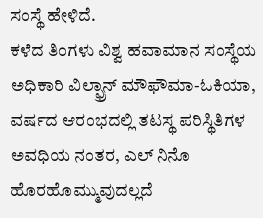ಸಂಸ್ಥೆ ಹೇಳಿದೆ.
ಕಳೆದ ತಿಂಗಳು ವಿಶ್ವ ಹವಾಮಾನ ಸಂಸ್ಥೆಯ ಅಧಿಕಾರಿ ವಿಲ್ಫ್ರಾನ್ ಮೌಫೌಮಾ-ಓಕಿಯಾ, ವರ್ಷದ ಆರಂಭದಲ್ಲಿ ತಟಸ್ಥ ಪರಿಸ್ಥಿತಿಗಳ ಅವಧಿಯ ನಂತರ, ಎಲ್ ನಿನೊ ಹೊರಹೊಮ್ಮುವುದಲ್ಲದೆ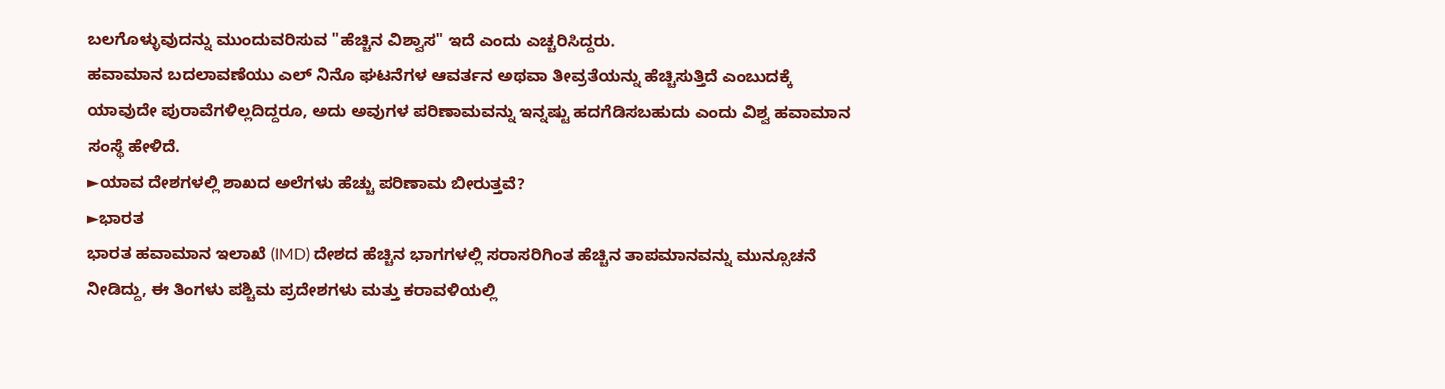ಬಲಗೊಳ್ಳುವುದನ್ನು ಮುಂದುವರಿಸುವ "ಹೆಚ್ಚಿನ ವಿಶ್ವಾಸ" ಇದೆ ಎಂದು ಎಚ್ಚರಿಸಿದ್ದರು.
ಹವಾಮಾನ ಬದಲಾವಣೆಯು ಎಲ್ ನಿನೊ ಘಟನೆಗಳ ಆವರ್ತನ ಅಥವಾ ತೀವ್ರತೆಯನ್ನು ಹೆಚ್ಚಿಸುತ್ತಿದೆ ಎಂಬುದಕ್ಕೆ ಯಾವುದೇ ಪುರಾವೆಗಳಿಲ್ಲದಿದ್ದರೂ, ಅದು ಅವುಗಳ ಪರಿಣಾಮವನ್ನು ಇನ್ನಷ್ಟು ಹದಗೆಡಿಸಬಹುದು ಎಂದು ವಿಶ್ವ ಹವಾಮಾನ ಸಂಸ್ಥೆ ಹೇಳಿದೆ.
►ಯಾವ ದೇಶಗಳಲ್ಲಿ ಶಾಖದ ಅಲೆಗಳು ಹೆಚ್ಚು ಪರಿಣಾಮ ಬೀರುತ್ತವೆ?
►ಭಾರತ
ಭಾರತ ಹವಾಮಾನ ಇಲಾಖೆ (IMD) ದೇಶದ ಹೆಚ್ಚಿನ ಭಾಗಗಳಲ್ಲಿ ಸರಾಸರಿಗಿಂತ ಹೆಚ್ಚಿನ ತಾಪಮಾನವನ್ನು ಮುನ್ಸೂಚನೆ ನೀಡಿದ್ದು, ಈ ತಿಂಗಳು ಪಶ್ಚಿಮ ಪ್ರದೇಶಗಳು ಮತ್ತು ಕರಾವಳಿಯಲ್ಲಿ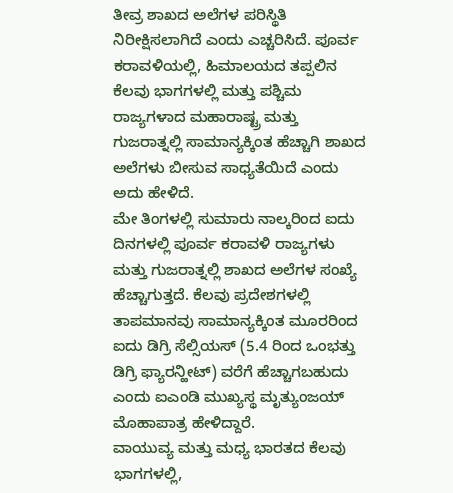ತೀವ್ರ ಶಾಖದ ಅಲೆಗಳ ಪರಿಸ್ಥಿತಿ ನಿರೀಕ್ಷಿಸಲಾಗಿದೆ ಎಂದು ಎಚ್ಚರಿಸಿದೆ. ಪೂರ್ವ ಕರಾವಳಿಯಲ್ಲಿ, ಹಿಮಾಲಯದ ತಪ್ಪಲಿನ ಕೆಲವು ಭಾಗಗಳಲ್ಲಿ ಮತ್ತು ಪಶ್ಚಿಮ ರಾಜ್ಯಗಳಾದ ಮಹಾರಾಷ್ಟ್ರ ಮತ್ತು ಗುಜರಾತ್ನಲ್ಲಿ ಸಾಮಾನ್ಯಕ್ಕಿಂತ ಹೆಚ್ಚಾಗಿ ಶಾಖದ ಅಲೆಗಳು ಬೀಸುವ ಸಾಧ್ಯತೆಯಿದೆ ಎಂದು ಅದು ಹೇಳಿದೆ.
ಮೇ ತಿಂಗಳಲ್ಲಿ ಸುಮಾರು ನಾಲ್ಕರಿಂದ ಐದು ದಿನಗಳಲ್ಲಿ ಪೂರ್ವ ಕರಾವಳಿ ರಾಜ್ಯಗಳು ಮತ್ತು ಗುಜರಾತ್ನಲ್ಲಿ ಶಾಖದ ಅಲೆಗಳ ಸಂಖ್ಯೆ ಹೆಚ್ಚಾಗುತ್ತದೆ. ಕೆಲವು ಪ್ರದೇಶಗಳಲ್ಲಿ ತಾಪಮಾನವು ಸಾಮಾನ್ಯಕ್ಕಿಂತ ಮೂರರಿಂದ ಐದು ಡಿಗ್ರಿ ಸೆಲ್ಸಿಯಸ್ (5.4 ರಿಂದ ಒಂಭತ್ತು ಡಿಗ್ರಿ ಫ್ಯಾರನ್ಹೀಟ್) ವರೆಗೆ ಹೆಚ್ಚಾಗಬಹುದು ಎಂದು ಐಎಂಡಿ ಮುಖ್ಯಸ್ಥ ಮೃತ್ಯುಂಜಯ್ ಮೊಹಾಪಾತ್ರ ಹೇಳಿದ್ದಾರೆ.
ವಾಯುವ್ಯ ಮತ್ತು ಮಧ್ಯ ಭಾರತದ ಕೆಲವು ಭಾಗಗಳಲ್ಲಿ,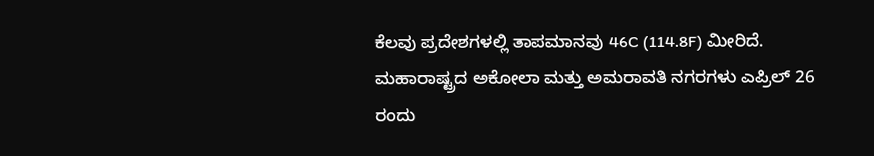ಕೆಲವು ಪ್ರದೇಶಗಳಲ್ಲಿ ತಾಪಮಾನವು 46C (114.8F) ಮೀರಿದೆ. ಮಹಾರಾಷ್ಟ್ರದ ಅಕೋಲಾ ಮತ್ತು ಅಮರಾವತಿ ನಗರಗಳು ಎಪ್ರಿಲ್ 26 ರಂದು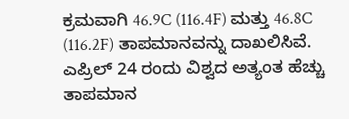ಕ್ರಮವಾಗಿ 46.9C (116.4F) ಮತ್ತು 46.8C (116.2F) ತಾಪಮಾನವನ್ನು ದಾಖಲಿಸಿವೆ. ಎಪ್ರಿಲ್ 24 ರಂದು ವಿಶ್ವದ ಅತ್ಯಂತ ಹೆಚ್ಚು ತಾಪಮಾನ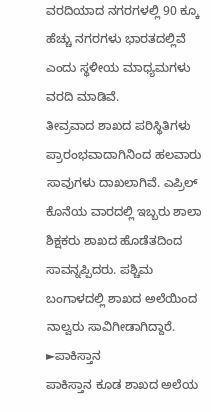ವರದಿಯಾದ ನಗರಗಳಲ್ಲಿ 90 ಕ್ಕೂ ಹೆಚ್ಚು ನಗರಗಳು ಭಾರತದಲ್ಲಿವೆ ಎಂದು ಸ್ಥಳೀಯ ಮಾಧ್ಯಮಗಳು ವರದಿ ಮಾಡಿವೆ.
ತೀವ್ರವಾದ ಶಾಖದ ಪರಿಸ್ಥಿತಿಗಳು ಪ್ರಾರಂಭವಾದಾಗಿನಿಂದ ಹಲವಾರು ಸಾವುಗಳು ದಾಖಲಾಗಿವೆ. ಎಪ್ರಿಲ್ ಕೊನೆಯ ವಾರದಲ್ಲಿ ಇಬ್ಬರು ಶಾಲಾ ಶಿಕ್ಷಕರು ಶಾಖದ ಹೊಡೆತದಿಂದ ಸಾವನ್ನಪ್ಪಿದರು. ಪಶ್ಚಿಮ ಬಂಗಾಳದಲ್ಲಿ ಶಾಖದ ಅಲೆಯಿಂದ ನಾಲ್ವರು ಸಾವಿಗೀಡಾಗಿದ್ದಾರೆ.
►ಪಾಕಿಸ್ತಾನ
ಪಾಕಿಸ್ತಾನ ಕೂಡ ಶಾಖದ ಅಲೆಯ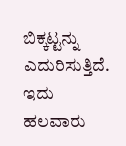ಬಿಕ್ಕಟ್ಟನ್ನು ಎದುರಿಸುತ್ತಿದೆ. ಇದು ಹಲವಾರು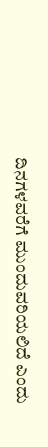ದಿನಗಳವರೆಗೆ ಮುಂದುವರಿಯಲಿದೆ ಎಂದು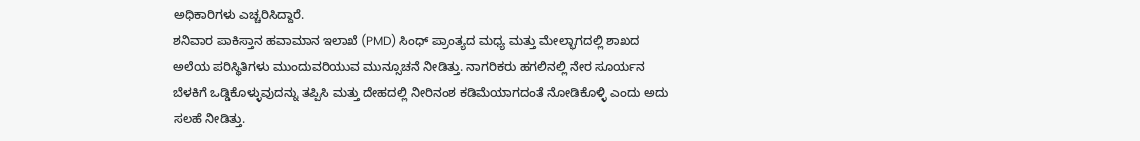ಅಧಿಕಾರಿಗಳು ಎಚ್ಚರಿಸಿದ್ದಾರೆ.
ಶನಿವಾರ ಪಾಕಿಸ್ತಾನ ಹವಾಮಾನ ಇಲಾಖೆ (PMD) ಸಿಂಧ್ ಪ್ರಾಂತ್ಯದ ಮಧ್ಯ ಮತ್ತು ಮೇಲ್ಭಾಗದಲ್ಲಿ ಶಾಖದ ಅಲೆಯ ಪರಿಸ್ಥಿತಿಗಳು ಮುಂದುವರಿಯುವ ಮುನ್ಸೂಚನೆ ನೀಡಿತ್ತು. ನಾಗರಿಕರು ಹಗಲಿನಲ್ಲಿ ನೇರ ಸೂರ್ಯನ ಬೆಳಕಿಗೆ ಒಡ್ಡಿಕೊಳ್ಳುವುದನ್ನು ತಪ್ಪಿಸಿ ಮತ್ತು ದೇಹದಲ್ಲಿ ನೀರಿನಂಶ ಕಡಿಮೆಯಾಗದಂತೆ ನೋಡಿಕೊಳ್ಳಿ ಎಂದು ಅದು ಸಲಹೆ ನೀಡಿತ್ತು.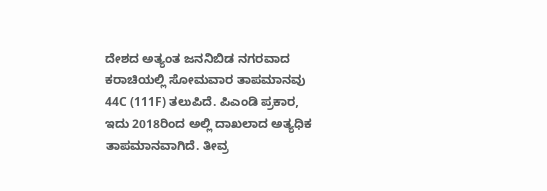ದೇಶದ ಅತ್ಯಂತ ಜನನಿಬಿಡ ನಗರವಾದ ಕರಾಚಿಯಲ್ಲಿ ಸೋಮವಾರ ತಾಪಮಾನವು 44C (111F) ತಲುಪಿದೆ. ಪಿಎಂಡಿ ಪ್ರಕಾರ, ಇದು 2018ರಿಂದ ಅಲ್ಲಿ ದಾಖಲಾದ ಅತ್ಯಧಿಕ ತಾಪಮಾನವಾಗಿದೆ. ತೀವ್ರ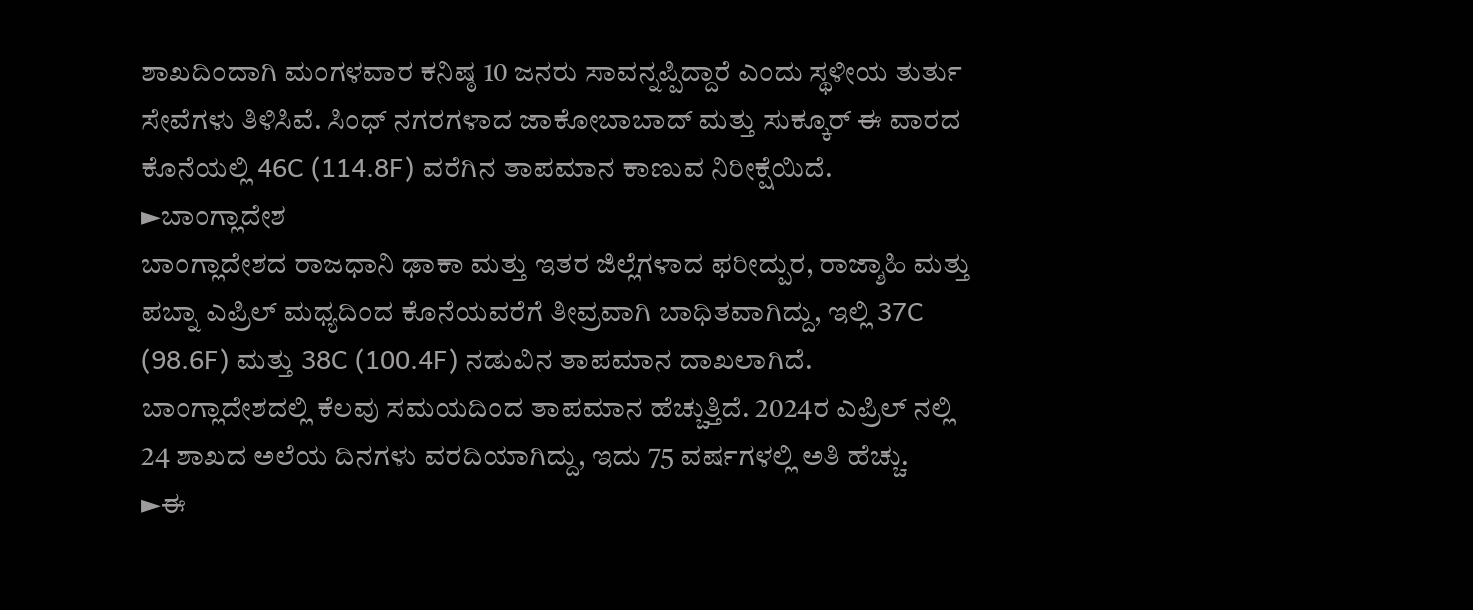ಶಾಖದಿಂದಾಗಿ ಮಂಗಳವಾರ ಕನಿಷ್ಠ 10 ಜನರು ಸಾವನ್ನಪ್ಪಿದ್ದಾರೆ ಎಂದು ಸ್ಥಳೀಯ ತುರ್ತು ಸೇವೆಗಳು ತಿಳಿಸಿವೆ. ಸಿಂಧ್ ನಗರಗಳಾದ ಜಾಕೋಬಾಬಾದ್ ಮತ್ತು ಸುಕ್ಕೂರ್ ಈ ವಾರದ ಕೊನೆಯಲ್ಲಿ 46C (114.8F) ವರೆಗಿನ ತಾಪಮಾನ ಕಾಣುವ ನಿರೀಕ್ಷೆಯಿದೆ.
►ಬಾಂಗ್ಲಾದೇಶ
ಬಾಂಗ್ಲಾದೇಶದ ರಾಜಧಾನಿ ಢಾಕಾ ಮತ್ತು ಇತರ ಜಿಲ್ಲೆಗಳಾದ ಫರೀದ್ಪುರ, ರಾಜ್ಶಾಹಿ ಮತ್ತು ಪಬ್ನಾ ಎಪ್ರಿಲ್ ಮಧ್ಯದಿಂದ ಕೊನೆಯವರೆಗೆ ತೀವ್ರವಾಗಿ ಬಾಧಿತವಾಗಿದ್ದು, ಇಲ್ಲಿ 37C (98.6F) ಮತ್ತು 38C (100.4F) ನಡುವಿನ ತಾಪಮಾನ ದಾಖಲಾಗಿದೆ. ಬಾಂಗ್ಲಾದೇಶದಲ್ಲಿ ಕೆಲವು ಸಮಯದಿಂದ ತಾಪಮಾನ ಹೆಚ್ಚುತ್ತಿದೆ. 2024ರ ಎಪ್ರಿಲ್ ನಲ್ಲಿ 24 ಶಾಖದ ಅಲೆಯ ದಿನಗಳು ವರದಿಯಾಗಿದ್ದು, ಇದು 75 ವರ್ಷಗಳಲ್ಲಿ ಅತಿ ಹೆಚ್ಚು.
►ಈ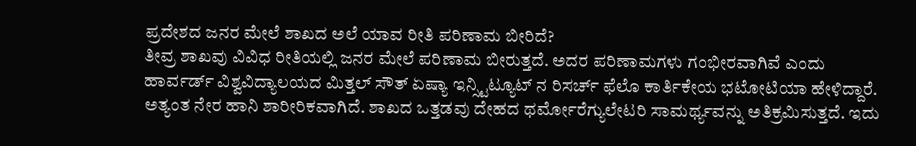ಪ್ರದೇಶದ ಜನರ ಮೇಲೆ ಶಾಖದ ಅಲೆ ಯಾವ ರೀತಿ ಪರಿಣಾಮ ಬೀರಿದೆ?
ತೀವ್ರ ಶಾಖವು ವಿವಿಧ ರೀತಿಯಲ್ಲಿ ಜನರ ಮೇಲೆ ಪರಿಣಾಮ ಬೀರುತ್ತದೆ. ಅದರ ಪರಿಣಾಮಗಳು ಗಂಭೀರವಾಗಿವೆ ಎಂದು ಹಾರ್ವರ್ಡ್ ವಿಶ್ವವಿದ್ಯಾಲಯದ ಮಿತ್ತಲ್ ಸೌತ್ ಏಷ್ಯಾ ಇನ್ಸ್ಟಿಟ್ಯೂಟ್ ನ ರಿಸರ್ಚ್ ಫೆಲೊ ಕಾರ್ತಿಕೇಯ ಭಟೋಟಿಯಾ ಹೇಳಿದ್ದಾರೆ.
ಅತ್ಯಂತ ನೇರ ಹಾನಿ ಶಾರೀರಿಕವಾಗಿದೆ. ಶಾಖದ ಒತ್ತಡವು ದೇಹದ ಥರ್ಮೋರೆಗ್ಯುಲೇಟರಿ ಸಾಮರ್ಥ್ಯವನ್ನು ಅತಿಕ್ರಮಿಸುತ್ತದೆ. ಇದು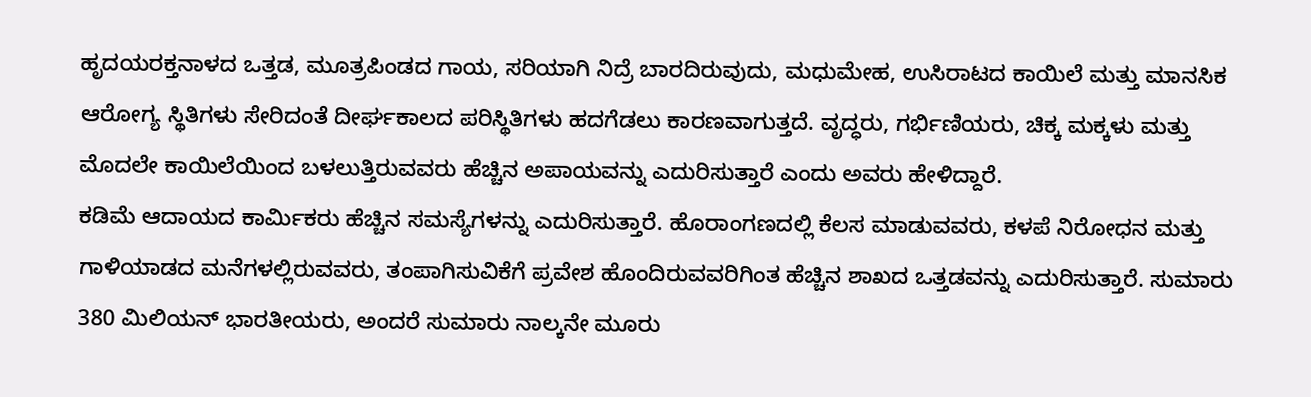ಹೃದಯರಕ್ತನಾಳದ ಒತ್ತಡ, ಮೂತ್ರಪಿಂಡದ ಗಾಯ, ಸರಿಯಾಗಿ ನಿದ್ರೆ ಬಾರದಿರುವುದು, ಮಧುಮೇಹ, ಉಸಿರಾಟದ ಕಾಯಿಲೆ ಮತ್ತು ಮಾನಸಿಕ ಆರೋಗ್ಯ ಸ್ಥಿತಿಗಳು ಸೇರಿದಂತೆ ದೀರ್ಘಕಾಲದ ಪರಿಸ್ಥಿತಿಗಳು ಹದಗೆಡಲು ಕಾರಣವಾಗುತ್ತದೆ. ವೃದ್ಧರು, ಗರ್ಭಿಣಿಯರು, ಚಿಕ್ಕ ಮಕ್ಕಳು ಮತ್ತು ಮೊದಲೇ ಕಾಯಿಲೆಯಿಂದ ಬಳಲುತ್ತಿರುವವರು ಹೆಚ್ಚಿನ ಅಪಾಯವನ್ನು ಎದುರಿಸುತ್ತಾರೆ ಎಂದು ಅವರು ಹೇಳಿದ್ದಾರೆ.
ಕಡಿಮೆ ಆದಾಯದ ಕಾರ್ಮಿಕರು ಹೆಚ್ಚಿನ ಸಮಸ್ಯೆಗಳನ್ನು ಎದುರಿಸುತ್ತಾರೆ. ಹೊರಾಂಗಣದಲ್ಲಿ ಕೆಲಸ ಮಾಡುವವರು, ಕಳಪೆ ನಿರೋಧನ ಮತ್ತು ಗಾಳಿಯಾಡದ ಮನೆಗಳಲ್ಲಿರುವವರು, ತಂಪಾಗಿಸುವಿಕೆಗೆ ಪ್ರವೇಶ ಹೊಂದಿರುವವರಿಗಿಂತ ಹೆಚ್ಚಿನ ಶಾಖದ ಒತ್ತಡವನ್ನು ಎದುರಿಸುತ್ತಾರೆ. ಸುಮಾರು 380 ಮಿಲಿಯನ್ ಭಾರತೀಯರು, ಅಂದರೆ ಸುಮಾರು ನಾಲ್ಕನೇ ಮೂರು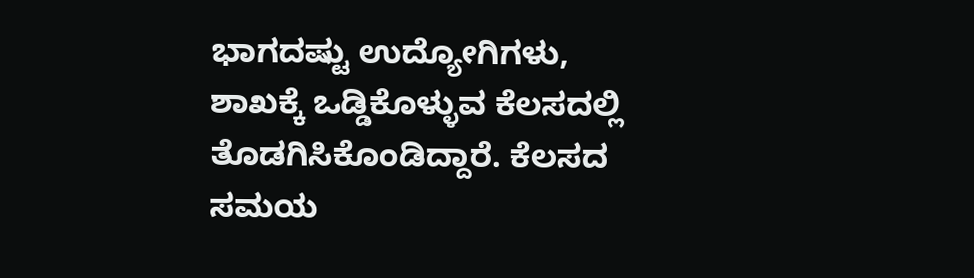ಭಾಗದಷ್ಟು ಉದ್ಯೋಗಿಗಳು, ಶಾಖಕ್ಕೆ ಒಡ್ಡಿಕೊಳ್ಳುವ ಕೆಲಸದಲ್ಲಿ ತೊಡಗಿಸಿಕೊಂಡಿದ್ದಾರೆ. ಕೆಲಸದ ಸಮಯ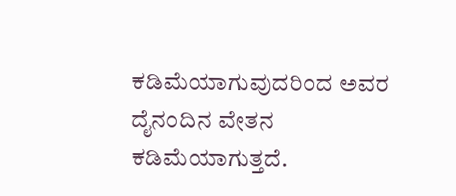ಕಡಿಮೆಯಾಗುವುದರಿಂದ ಅವರ ದೈನಂದಿನ ವೇತನ ಕಡಿಮೆಯಾಗುತ್ತದೆ.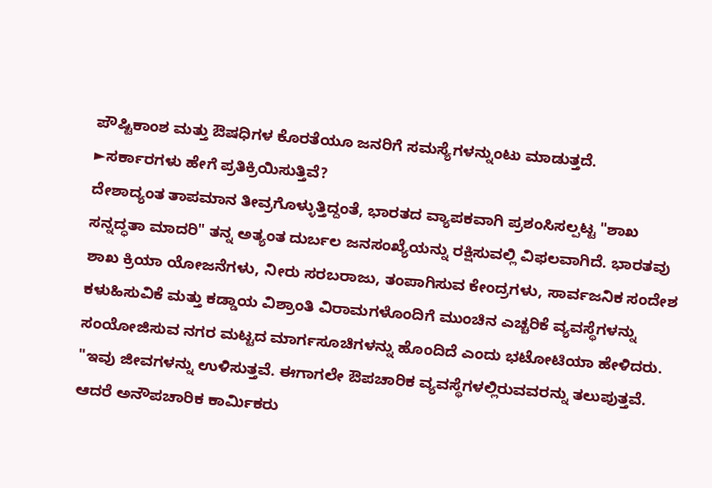ಪೌಷ್ಟಿಕಾಂಶ ಮತ್ತು ಔಷಧಿಗಳ ಕೊರತೆಯೂ ಜನರಿಗೆ ಸಮಸ್ಯೆಗಳನ್ನುಂಟು ಮಾಡುತ್ತದೆ.
►ಸರ್ಕಾರಗಳು ಹೇಗೆ ಪ್ರತಿಕ್ರಿಯಿಸುತ್ತಿವೆ?
ದೇಶಾದ್ಯಂತ ತಾಪಮಾನ ತೀವ್ರಗೊಳ್ಳುತ್ತಿದ್ದಂತೆ, ಭಾರತದ ವ್ಯಾಪಕವಾಗಿ ಪ್ರಶಂಸಿಸಲ್ಪಟ್ಟ "ಶಾಖ ಸನ್ನದ್ಧತಾ ಮಾದರಿ" ತನ್ನ ಅತ್ಯಂತ ದುರ್ಬಲ ಜನಸಂಖ್ಯೆಯನ್ನು ರಕ್ಷಿಸುವಲ್ಲಿ ವಿಫಲವಾಗಿದೆ. ಭಾರತವು ಶಾಖ ಕ್ರಿಯಾ ಯೋಜನೆಗಳು, ನೀರು ಸರಬರಾಜು, ತಂಪಾಗಿಸುವ ಕೇಂದ್ರಗಳು, ಸಾರ್ವಜನಿಕ ಸಂದೇಶ ಕಳುಹಿಸುವಿಕೆ ಮತ್ತು ಕಡ್ಡಾಯ ವಿಶ್ರಾಂತಿ ವಿರಾಮಗಳೊಂದಿಗೆ ಮುಂಚಿನ ಎಚ್ಚರಿಕೆ ವ್ಯವಸ್ಥೆಗಳನ್ನು ಸಂಯೋಜಿಸುವ ನಗರ ಮಟ್ಟದ ಮಾರ್ಗಸೂಚಿಗಳನ್ನು ಹೊಂದಿದೆ ಎಂದು ಭಟೋಟಿಯಾ ಹೇಳಿದರು.
"ಇವು ಜೀವಗಳನ್ನು ಉಳಿಸುತ್ತವೆ. ಈಗಾಗಲೇ ಔಪಚಾರಿಕ ವ್ಯವಸ್ಥೆಗಳಲ್ಲಿರುವವರನ್ನು ತಲುಪುತ್ತವೆ. ಆದರೆ ಅನೌಪಚಾರಿಕ ಕಾರ್ಮಿಕರು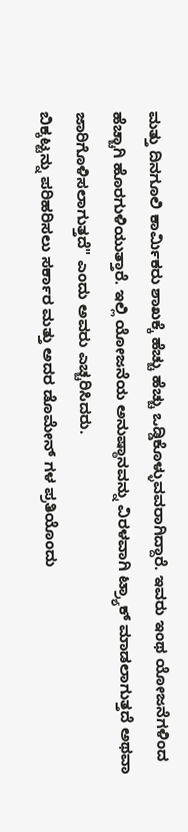ಮತ್ತು ದಿನಗೂಲಿ ಕಾರ್ಮಿಕರು ಶಾಖಕ್ಕೆ ಹೆಚ್ಚು ಹೆಚ್ಚು ಒಡ್ಡಿಕೊಳ್ಳುವವರಾಗಿದ್ದಾರೆ. ಇವರು ಇಂಥ ಯೋಜನೆಗಳಿಂದ ಹೆಚ್ಚಾಗಿ ಹೊರಗುಳಿಯುತ್ತಾರೆ. ಇಲ್ಲಿ ಯೋಜನೆಯ ಅನುಷ್ಠಾನವನ್ನು ವಿರಳವಾಗಿ ಟ್ರ್ಯಾಕ್ ಮಾಡಲಾಗುತ್ತದೆ ಅಥವಾ ಜಾರಿಗೊಳಿಸಲಾಗುತ್ತದೆ" ಎಂದು ಅವರು ಎಚ್ಚರಿಸಿದರು.
ಬಿಕ್ಕಟ್ಟನ್ನು ಪರಿಹರಿಸಲು ಸರ್ಕಾರ ಮತ್ತು ಅದರ ಡೊಮೇನ್ ಗಳ ಪ್ರತಿಯೊಂದು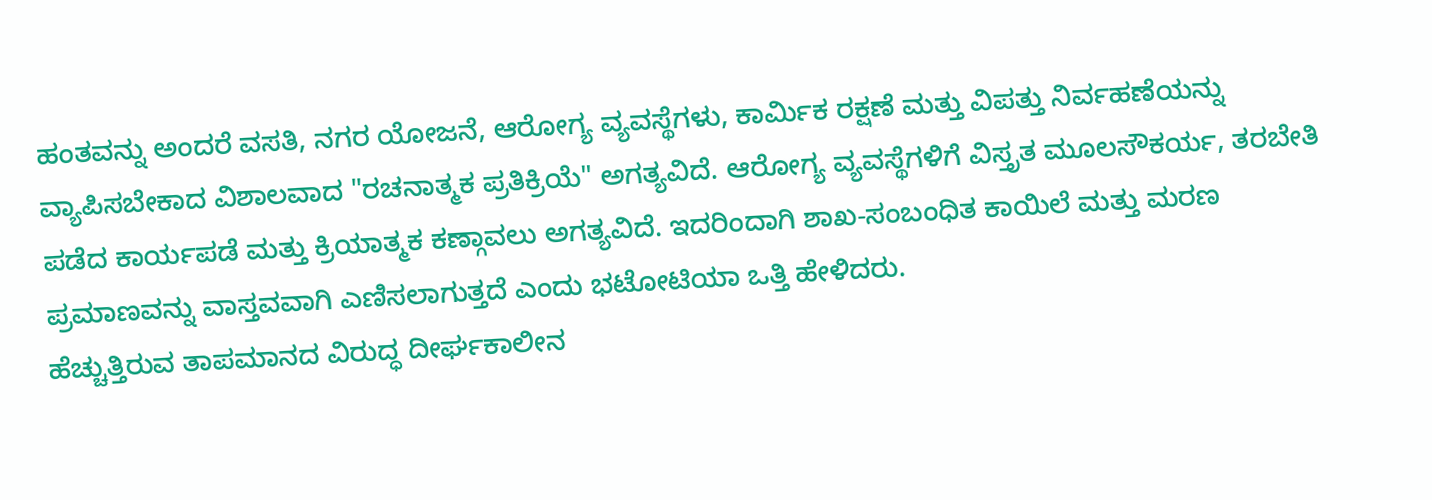ಹಂತವನ್ನು ಅಂದರೆ ವಸತಿ, ನಗರ ಯೋಜನೆ, ಆರೋಗ್ಯ ವ್ಯವಸ್ಥೆಗಳು, ಕಾರ್ಮಿಕ ರಕ್ಷಣೆ ಮತ್ತು ವಿಪತ್ತು ನಿರ್ವಹಣೆಯನ್ನು ವ್ಯಾಪಿಸಬೇಕಾದ ವಿಶಾಲವಾದ "ರಚನಾತ್ಮಕ ಪ್ರತಿಕ್ರಿಯೆ" ಅಗತ್ಯವಿದೆ. ಆರೋಗ್ಯ ವ್ಯವಸ್ಥೆಗಳಿಗೆ ವಿಸ್ತೃತ ಮೂಲಸೌಕರ್ಯ, ತರಬೇತಿ ಪಡೆದ ಕಾರ್ಯಪಡೆ ಮತ್ತು ಕ್ರಿಯಾತ್ಮಕ ಕಣ್ಗಾವಲು ಅಗತ್ಯವಿದೆ. ಇದರಿಂದಾಗಿ ಶಾಖ-ಸಂಬಂಧಿತ ಕಾಯಿಲೆ ಮತ್ತು ಮರಣ ಪ್ರಮಾಣವನ್ನು ವಾಸ್ತವವಾಗಿ ಎಣಿಸಲಾಗುತ್ತದೆ ಎಂದು ಭಟೋಟಿಯಾ ಒತ್ತಿ ಹೇಳಿದರು.
ಹೆಚ್ಚುತ್ತಿರುವ ತಾಪಮಾನದ ವಿರುದ್ಧ ದೀರ್ಘಕಾಲೀನ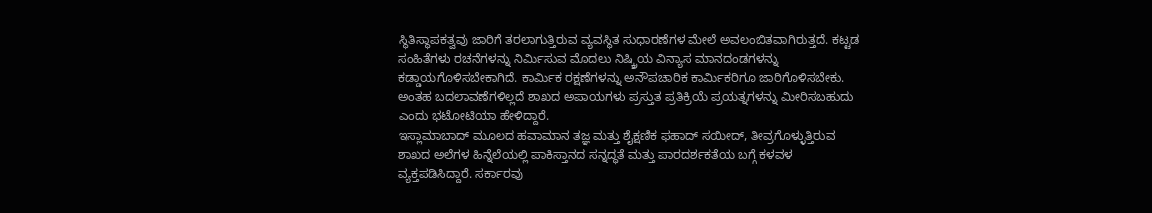ಸ್ಥಿತಿಸ್ಥಾಪಕತ್ವವು ಜಾರಿಗೆ ತರಲಾಗುತ್ತಿರುವ ವ್ಯವಸ್ಥಿತ ಸುಧಾರಣೆಗಳ ಮೇಲೆ ಅವಲಂಬಿತವಾಗಿರುತ್ತದೆ. ಕಟ್ಟಡ ಸಂಹಿತೆಗಳು ರಚನೆಗಳನ್ನು ನಿರ್ಮಿಸುವ ಮೊದಲು ನಿಷ್ಕ್ರಿಯ ವಿನ್ಯಾಸ ಮಾನದಂಡಗಳನ್ನು ಕಡ್ಡಾಯಗೊಳಿಸಬೇಕಾಗಿದೆ. ಕಾರ್ಮಿಕ ರಕ್ಷಣೆಗಳನ್ನು ಅನೌಪಚಾರಿಕ ಕಾರ್ಮಿಕರಿಗೂ ಜಾರಿಗೊಳಿಸಬೇಕು. ಅಂತಹ ಬದಲಾವಣೆಗಳಿಲ್ಲದೆ ಶಾಖದ ಅಪಾಯಗಳು ಪ್ರಸ್ತುತ ಪ್ರತಿಕ್ರಿಯೆ ಪ್ರಯತ್ನಗಳನ್ನು ಮೀರಿಸಬಹುದು ಎಂದು ಭಟೋಟಿಯಾ ಹೇಳಿದ್ದಾರೆ.
ಇಸ್ಲಾಮಾಬಾದ್ ಮೂಲದ ಹವಾಮಾನ ತಜ್ಞ ಮತ್ತು ಶೈಕ್ಷಣಿಕ ಫಹಾದ್ ಸಯೀದ್, ತೀವ್ರಗೊಳ್ಳುತ್ತಿರುವ ಶಾಖದ ಅಲೆಗಳ ಹಿನ್ನೆಲೆಯಲ್ಲಿ ಪಾಕಿಸ್ತಾನದ ಸನ್ನದ್ಧತೆ ಮತ್ತು ಪಾರದರ್ಶಕತೆಯ ಬಗ್ಗೆ ಕಳವಳ ವ್ಯಕ್ತಪಡಿಸಿದ್ದಾರೆ. ಸರ್ಕಾರವು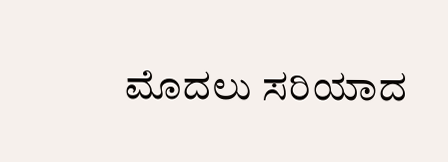ಮೊದಲು ಸರಿಯಾದ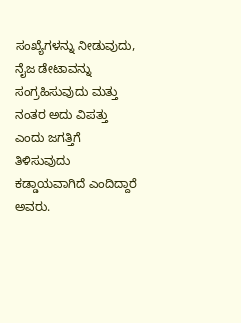ಸಂಖ್ಯೆಗಳನ್ನು ನೀಡುವುದು, ನೈಜ ಡೇಟಾವನ್ನು ಸಂಗ್ರಹಿಸುವುದು ಮತ್ತು ನಂತರ ಅದು ವಿಪತ್ತು ಎಂದು ಜಗತ್ತಿಗೆ ತಿಳಿಸುವುದು ಕಡ್ಡಾಯವಾಗಿದೆ ಎಂದಿದ್ದಾರೆ ಅವರು.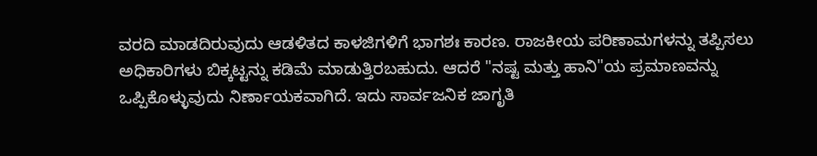ವರದಿ ಮಾಡದಿರುವುದು ಆಡಳಿತದ ಕಾಳಜಿಗಳಿಗೆ ಭಾಗಶಃ ಕಾರಣ. ರಾಜಕೀಯ ಪರಿಣಾಮಗಳನ್ನು ತಪ್ಪಿಸಲು ಅಧಿಕಾರಿಗಳು ಬಿಕ್ಕಟ್ಟನ್ನು ಕಡಿಮೆ ಮಾಡುತ್ತಿರಬಹುದು. ಆದರೆ "ನಷ್ಟ ಮತ್ತು ಹಾನಿ"ಯ ಪ್ರಮಾಣವನ್ನು ಒಪ್ಪಿಕೊಳ್ಳುವುದು ನಿರ್ಣಾಯಕವಾಗಿದೆ. ಇದು ಸಾರ್ವಜನಿಕ ಜಾಗೃತಿ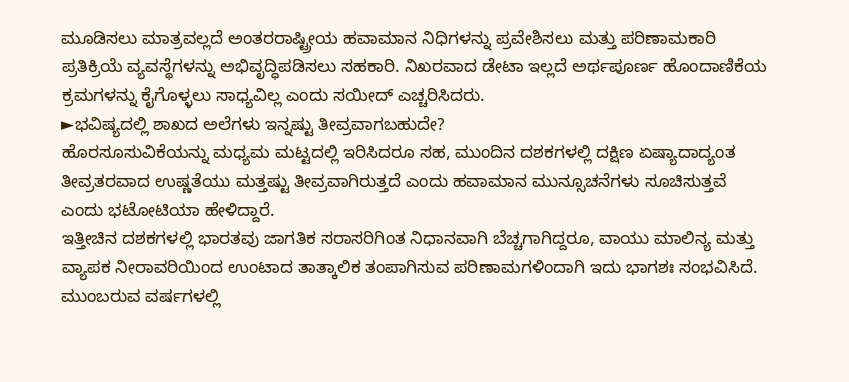ಮೂಡಿಸಲು ಮಾತ್ರವಲ್ಲದೆ ಅಂತರರಾಷ್ಟ್ರೀಯ ಹವಾಮಾನ ನಿಧಿಗಳನ್ನು ಪ್ರವೇಶಿಸಲು ಮತ್ತು ಪರಿಣಾಮಕಾರಿ ಪ್ರತಿಕ್ರಿಯೆ ವ್ಯವಸ್ಥೆಗಳನ್ನು ಅಭಿವೃದ್ಧಿಪಡಿಸಲು ಸಹಕಾರಿ. ನಿಖರವಾದ ಡೇಟಾ ಇಲ್ಲದೆ ಅರ್ಥಪೂರ್ಣ ಹೊಂದಾಣಿಕೆಯ ಕ್ರಮಗಳನ್ನು ಕೈಗೊಳ್ಳಲು ಸಾಧ್ಯವಿಲ್ಲ ಎಂದು ಸಯೀದ್ ಎಚ್ಚರಿಸಿದರು.
►ಭವಿಷ್ಯದಲ್ಲಿ ಶಾಖದ ಅಲೆಗಳು ಇನ್ನಷ್ಟು ತೀವ್ರವಾಗಬಹುದೇ?
ಹೊರಸೂಸುವಿಕೆಯನ್ನು ಮಧ್ಯಮ ಮಟ್ಟದಲ್ಲಿ ಇರಿಸಿದರೂ ಸಹ, ಮುಂದಿನ ದಶಕಗಳಲ್ಲಿ ದಕ್ಷಿಣ ಏಷ್ಯಾದಾದ್ಯಂತ ತೀವ್ರತರವಾದ ಉಷ್ಣತೆಯು ಮತ್ತಷ್ಟು ತೀವ್ರವಾಗಿರುತ್ತದೆ ಎಂದು ಹವಾಮಾನ ಮುನ್ಸೂಚನೆಗಳು ಸೂಚಿಸುತ್ತವೆ ಎಂದು ಭಟೋಟಿಯಾ ಹೇಳಿದ್ದಾರೆ.
ಇತ್ತೀಚಿನ ದಶಕಗಳಲ್ಲಿ ಭಾರತವು ಜಾಗತಿಕ ಸರಾಸರಿಗಿಂತ ನಿಧಾನವಾಗಿ ಬೆಚ್ಚಗಾಗಿದ್ದರೂ, ವಾಯು ಮಾಲಿನ್ಯ ಮತ್ತು ವ್ಯಾಪಕ ನೀರಾವರಿಯಿಂದ ಉಂಟಾದ ತಾತ್ಕಾಲಿಕ ತಂಪಾಗಿಸುವ ಪರಿಣಾಮಗಳಿಂದಾಗಿ ಇದು ಭಾಗಶಃ ಸಂಭವಿಸಿದೆ. ಮುಂಬರುವ ವರ್ಷಗಳಲ್ಲಿ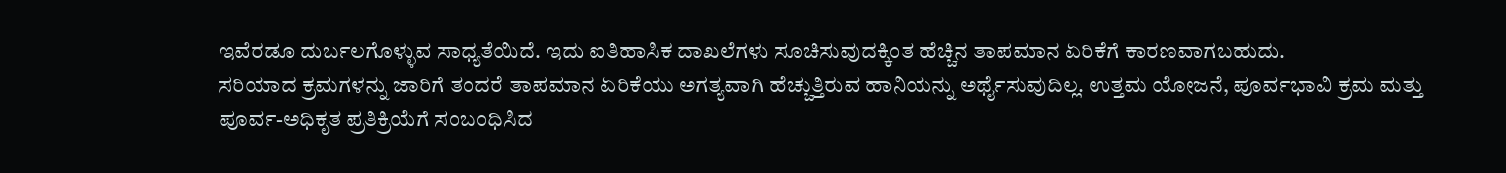ಇವೆರಡೂ ದುರ್ಬಲಗೊಳ್ಳುವ ಸಾಧ್ಯತೆಯಿದೆ. ಇದು ಐತಿಹಾಸಿಕ ದಾಖಲೆಗಳು ಸೂಚಿಸುವುದಕ್ಕಿಂತ ಹೆಚ್ಚಿನ ತಾಪಮಾನ ಏರಿಕೆಗೆ ಕಾರಣವಾಗಬಹುದು.
ಸರಿಯಾದ ಕ್ರಮಗಳನ್ನು ಜಾರಿಗೆ ತಂದರೆ ತಾಪಮಾನ ಏರಿಕೆಯು ಅಗತ್ಯವಾಗಿ ಹೆಚ್ಚುತ್ತಿರುವ ಹಾನಿಯನ್ನು ಅರ್ಥೈಸುವುದಿಲ್ಲ. ಉತ್ತಮ ಯೋಜನೆ, ಪೂರ್ವಭಾವಿ ಕ್ರಮ ಮತ್ತು ಪೂರ್ವ-ಅಧಿಕೃತ ಪ್ರತಿಕ್ರಿಯೆಗೆ ಸಂಬಂಧಿಸಿದ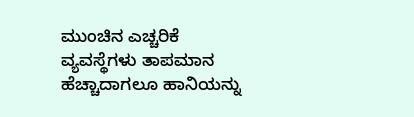ಮುಂಚಿನ ಎಚ್ಚರಿಕೆ ವ್ಯವಸ್ಥೆಗಳು ತಾಪಮಾನ ಹೆಚ್ಚಾದಾಗಲೂ ಹಾನಿಯನ್ನು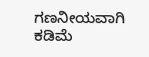ಗಣನೀಯವಾಗಿ ಕಡಿಮೆ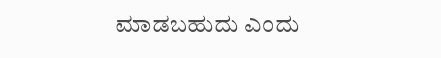ಮಾಡಬಹುದು ಎಂದು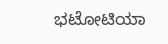ಭಟೋಟಿಯಾ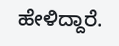ಹೇಳಿದ್ದಾರೆ.